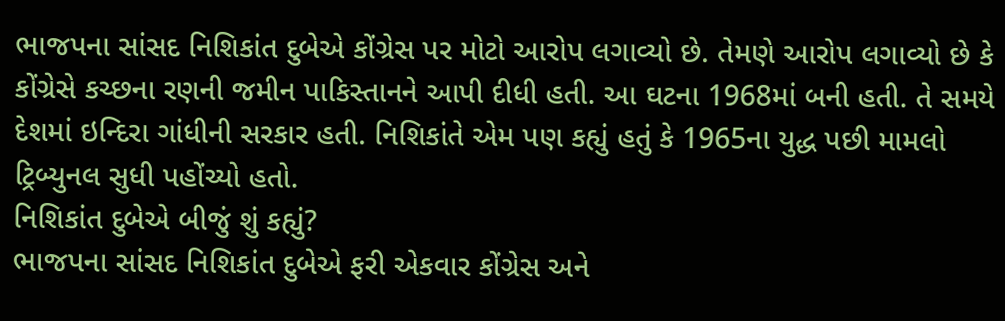ભાજપના સાંસદ નિશિકાંત દુબેએ કોંગ્રેસ પર મોટો આરોપ લગાવ્યો છે. તેમણે આરોપ લગાવ્યો છે કે કોંગ્રેસે કચ્છના રણની જમીન પાકિસ્તાનને આપી દીધી હતી. આ ઘટના 1968માં બની હતી. તે સમયે દેશમાં ઇન્દિરા ગાંધીની સરકાર હતી. નિશિકાંતે એમ પણ કહ્યું હતું કે 1965ના યુદ્ધ પછી મામલો ટ્રિબ્યુનલ સુધી પહોંચ્યો હતો.
નિશિકાંત દુબેએ બીજું શું કહ્યું?
ભાજપના સાંસદ નિશિકાંત દુબેએ ફરી એકવાર કોંગ્રેસ અને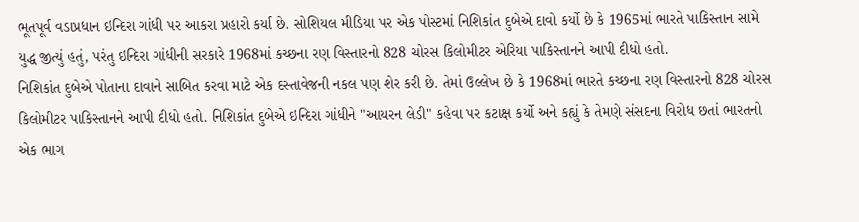ભૂતપૂર્વ વડાપ્રધાન ઇન્દિરા ગાંધી પર આકરા પ્રહારો કર્યા છે. સોશિયલ મીડિયા પર એક પોસ્ટમાં નિશિકાંત દુબેએ દાવો કર્યો છે કે 1965માં ભારતે પાકિસ્તાન સામે યુદ્ધ જીત્યું હતું, પરંતુ ઇન્દિરા ગાંધીની સરકારે 1968માં કચ્છના રણ વિસ્તારનો 828 ચોરસ કિલોમીટર એરિયા પાકિસ્તાનને આપી દીધો હતો.
નિશિકાંત દુબેએ પોતાના દાવાને સાબિત કરવા માટે એક દસ્તાવેજની નકલ પણ શેર કરી છે. તેમાં ઉલ્લેખ છે કે 1968માં ભારતે કચ્છના રણ વિસ્તારનો 828 ચોરસ કિલોમીટર પાકિસ્તાનને આપી દીધો હતો. નિશિકાંત દુબેએ ઇન્દિરા ગાંધીને "આયરન લેડી" કહેવા પર કટાક્ષ કર્યો અને કહ્યું કે તેમણે સંસદના વિરોધ છતાં ભારતનો એક ભાગ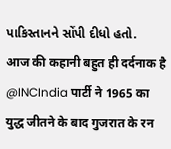પાકિસ્તાનને સોંપી દીધો હતો.
आज की कहानी बहुत ही दर्दनाक है @INCIndia पार्टी ने 1965 का युद्ध जीतने के बाद गुजरात के रन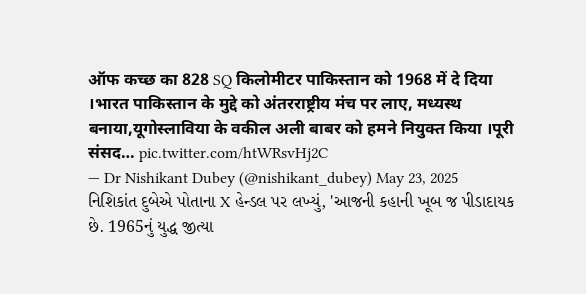ऑफ कच्छ का 828 SQ किलोमीटर पाकिस्तान को 1968 में दे दिया ।भारत पाकिस्तान के मुद्दे को अंतरराष्ट्रीय मंच पर लाए, मध्यस्थ बनाया,यूगोस्लाविया के वकील अली बाबर को हमने नियुक्त किया ।पूरी संसद… pic.twitter.com/htWRsvHj2C
— Dr Nishikant Dubey (@nishikant_dubey) May 23, 2025
નિશિકાંત દુબેએ પોતાના X હેન્ડલ પર લખ્યું, 'આજની કહાની ખૂબ જ પીડાદાયક છે. 1965નું યુદ્ધ જીત્યા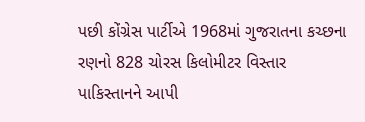પછી કોંગ્રેસ પાર્ટીએ 1968માં ગુજરાતના કચ્છના રણનો 828 ચોરસ કિલોમીટર વિસ્તાર પાકિસ્તાનને આપી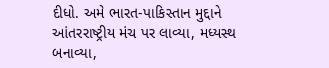દીધો. અમે ભારત-પાકિસ્તાન મુદ્દાને આંતરરાષ્ટ્રીય મંચ પર લાવ્યા, મધ્યસ્થ બનાવ્યા,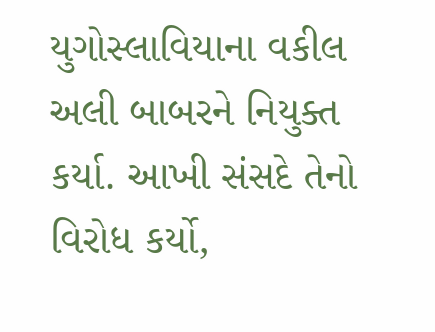યુગોસ્લાવિયાના વકીલ અલી બાબરને નિયુક્ત કર્યા. આખી સંસદે તેનો વિરોધ કર્યો,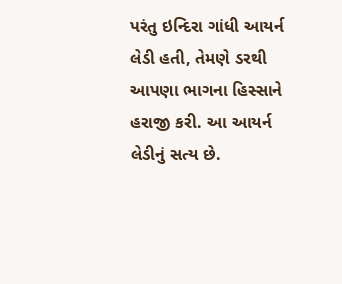પરંતુ ઇન્દિરા ગાંધી આયર્ન લેડી હતી, તેમણે ડરથી આપણા ભાગના હિસ્સાને હરાજી કરી. આ આયર્ન લેડીનું સત્ય છે.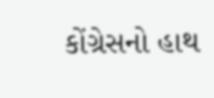કોંગ્રેસનો હાથ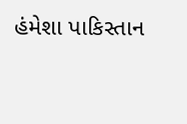હંમેશા પાકિસ્તાન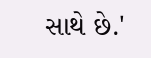સાથે છે.'